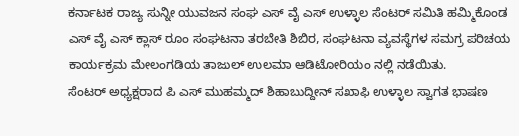ಕರ್ನಾಟಕ ರಾಜ್ಯ ಸುನ್ನೀ ಯುವಜನ ಸಂಘ ಎಸ್ ವೈ ಎಸ್ ಉಳ್ಳಾಲ ಸೆಂಟರ್ ಸಮಿತಿ ಹಮ್ಮಿಕೊಂಡ ಎಸ್ ವೈ ಎಸ್ ಕ್ಲಾಸ್ ರೂಂ ಸಂಘಟನಾ ತರಬೇತಿ ಶಿಬಿರ, ಸಂಘಟನಾ ವ್ಯವಸ್ಥೆಗಳ ಸಮಗ್ರ ಪರಿಚಯ ಕಾರ್ಯಕ್ರಮ ಮೇಲಂಗಡಿಯ ತಾಜುಲ್ ಉಲಮಾ ಆಡಿಟೋರಿಯಂ ನಲ್ಲಿ ನಡೆಯಿತು.
ಸೆಂಟರ್ ಅಧ್ಯಕ್ಷರಾದ ಪಿ ಎಸ್ ಮುಹಮ್ಮದ್ ಶಿಹಾಬುದ್ದೀನ್ ಸಖಾಫಿ ಉಳ್ಳಾಲ ಸ್ವಾಗತ ಭಾಷಣ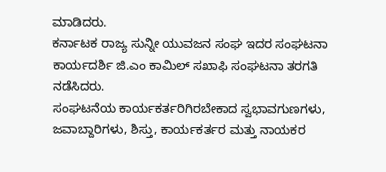ಮಾಡಿದರು.
ಕರ್ನಾಟಕ ರಾಜ್ಯ ಸುನ್ನೀ ಯುವಜನ ಸಂಘ ಇದರ ಸಂಘಟನಾ ಕಾರ್ಯದರ್ಶಿ ಜಿ.ಎಂ ಕಾಮಿಲ್ ಸಖಾಫಿ ಸಂಘಟನಾ ತರಗತಿ ನಡೆಸಿದರು.
ಸಂಘಟನೆಯ ಕಾರ್ಯಕರ್ತರಿಗಿರಬೇಕಾದ ಸ್ವಭಾವಗುಣಗಳು, ಜವಾಬ್ದಾರಿಗಳು, ಶಿಸ್ತು, ಕಾರ್ಯಕರ್ತರ ಮತ್ತು ನಾಯಕರ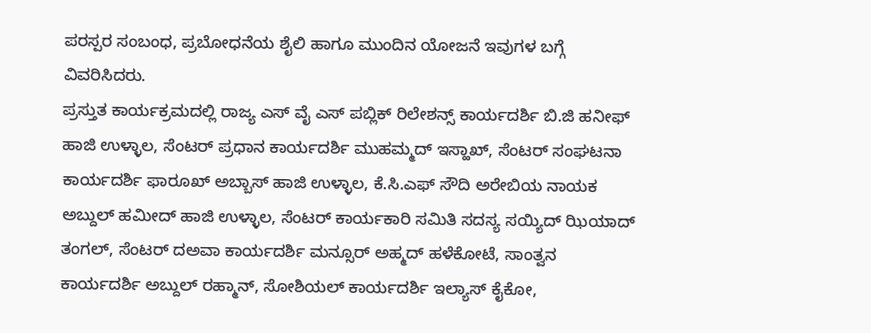ಪರಸ್ಪರ ಸಂಬಂಧ, ಪ್ರಬೋಧನೆಯ ಶೈಲಿ ಹಾಗೂ ಮುಂದಿನ ಯೋಜನೆ ಇವುಗಳ ಬಗ್ಗೆ ವಿವರಿಸಿದರು.
ಪ್ರಸ್ತುತ ಕಾರ್ಯಕ್ರಮದಲ್ಲಿ ರಾಜ್ಯ ಎಸ್ ವೈ ಎಸ್ ಪಬ್ಲಿಕ್ ರಿಲೇಶನ್ಸ್ ಕಾರ್ಯದರ್ಶಿ ಬಿ.ಜಿ ಹನೀಫ್ ಹಾಜಿ ಉಳ್ಳಾಲ, ಸೆಂಟರ್ ಪ್ರಧಾನ ಕಾರ್ಯದರ್ಶಿ ಮುಹಮ್ಮದ್ ಇಸ್ಹಾಖ್, ಸೆಂಟರ್ ಸಂಘಟನಾ ಕಾರ್ಯದರ್ಶಿ ಫಾರೂಖ್ ಅಬ್ಬಾಸ್ ಹಾಜಿ ಉಳ್ಳಾಲ, ಕೆ.ಸಿ.ಎಫ್ ಸೌದಿ ಅರೇಬಿಯ ನಾಯಕ ಅಬ್ದುಲ್ ಹಮೀದ್ ಹಾಜಿ ಉಳ್ಳಾಲ, ಸೆಂಟರ್ ಕಾರ್ಯಕಾರಿ ಸಮಿತಿ ಸದಸ್ಯ ಸಯ್ಯಿದ್ ಝಿಯಾದ್ ತಂಗಲ್, ಸೆಂಟರ್ ದಅವಾ ಕಾರ್ಯದರ್ಶಿ ಮನ್ಸೂರ್ ಅಹ್ಮದ್ ಹಳೆಕೋಟೆ, ಸಾಂತ್ವನ ಕಾರ್ಯದರ್ಶಿ ಅಬ್ದುಲ್ ರಹ್ಮಾನ್, ಸೋಶಿಯಲ್ ಕಾರ್ಯದರ್ಶಿ ಇಲ್ಯಾಸ್ ಕೈಕೋ,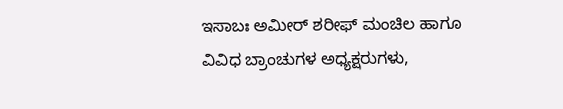ಇಸಾಬಃ ಅಮೀರ್ ಶರೀಫ್ ಮಂಚಿಲ ಹಾಗೂ ವಿವಿಧ ಬ್ರಾಂಚುಗಳ ಅಧ್ಯಕ್ಷರುಗಳು,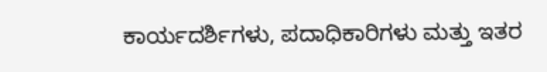ಕಾರ್ಯದರ್ಶಿಗಳು, ಪದಾಧಿಕಾರಿಗಳು ಮತ್ತು ಇತರ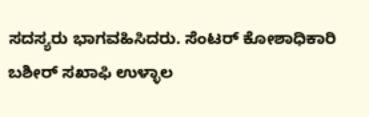ಸದಸ್ಯರು ಭಾಗವಹಿಸಿದರು. ಸೆಂಟರ್ ಕೋಶಾಧಿಕಾರಿ ಬಶೀರ್ ಸಖಾಫಿ ಉಳ್ಳಾಲ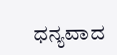ಧನ್ಯವಾದ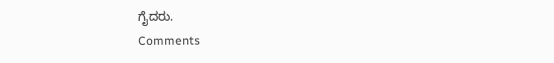ಗೈದರು.
Comments